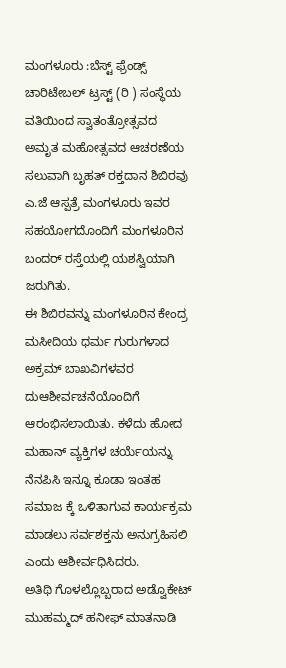ಮಂಗಳೂರು :ಬೆಸ್ಟ್ ಫ್ರೆಂಡ್ಸ್ ಚಾರಿಟೇಬಲ್ ಟ್ರಸ್ಟ್ (ರಿ ) ಸಂಸ್ಥೆಯ ವತಿಯಿಂದ ಸ್ವಾತಂತ್ರೋತ್ಸವದ ಅಮೃತ ಮಹೋತ್ಸವದ ಆಚರಣೆಯ ಸಲುವಾಗಿ ಬೃಹತ್ ರಕ್ತದಾನ ಶಿಬಿರವು ಎ.ಜೆ ಆಸ್ಪತ್ರೆ ಮಂಗಳೂರು ಇವರ ಸಹಯೋಗದೊಂದಿಗೆ ಮಂಗಳೂರಿನ ಬಂದರ್ ರಸ್ತೆಯಲ್ಲಿ ಯಶಸ್ವಿಯಾಗಿ ಜರುಗಿತು.
ಈ ಶಿಬಿರವನ್ನು ಮಂಗಳೂರಿನ ಕೇಂದ್ರ ಮಸೀದಿಯ ಧರ್ಮ ಗುರುಗಳಾದ ಅಕ್ರಮ್ ಬಾಖವಿಗಳವರ ದುಆಶೀರ್ವಚನೆಯೊಂದಿಗೆ ಆರಂಭಿಸಲಾಯಿತು. ಕಳೆದು ಹೋದ ಮಹಾನ್ ವ್ಯಕ್ತಿಗಳ ಚರ್ಯೆಯನ್ನು ನೆನಪಿಸಿ ಇನ್ನೂ ಕೂಡಾ ಇಂತಹ ಸಮಾಜ ಕ್ಕೆ ಒಳಿತಾಗುವ ಕಾರ್ಯಕ್ರಮ ಮಾಡಲು ಸರ್ವಶಕ್ತನು ಅನುಗ್ರಹಿಸಲಿ ಎಂದು ಆಶೀರ್ವಧಿಸಿದರು.
ಅತಿಥಿ ಗೊಳಲ್ಲೊಬ್ಬರಾದ ಅಡ್ವೊಕೇಟ್ ಮುಹಮ್ಮದ್ ಹನೀಫ್ ಮಾತನಾಡಿ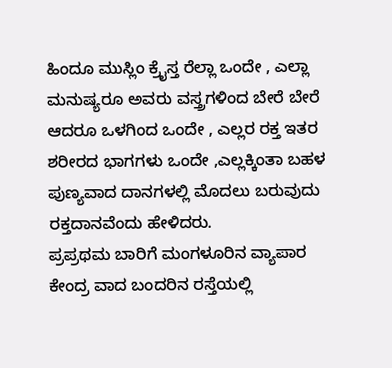ಹಿಂದೂ ಮುಸ್ಲಿಂ ಕ್ರೈಸ್ತ ರೆಲ್ಲಾ ಒಂದೇ , ಎಲ್ಲಾ ಮನುಷ್ಯರೂ ಅವರು ವಸ್ತ್ರಗಳಿಂದ ಬೇರೆ ಬೇರೆ ಆದರೂ ಒಳಗಿಂದ ಒಂದೇ , ಎಲ್ಲರ ರಕ್ತ ಇತರ ಶರೀರದ ಭಾಗಗಳು ಒಂದೇ ,ಎಲ್ಲಕ್ಕಿಂತಾ ಬಹಳ ಪುಣ್ಯವಾದ ದಾನಗಳಲ್ಲಿ ಮೊದಲು ಬರುವುದು ರಕ್ತದಾನವೆಂದು ಹೇಳಿದರು.
ಪ್ರಪ್ರಥಮ ಬಾರಿಗೆ ಮಂಗಳೂರಿನ ವ್ಯಾಪಾರ ಕೇಂದ್ರ ವಾದ ಬಂದರಿನ ರಸ್ತೆಯಲ್ಲಿ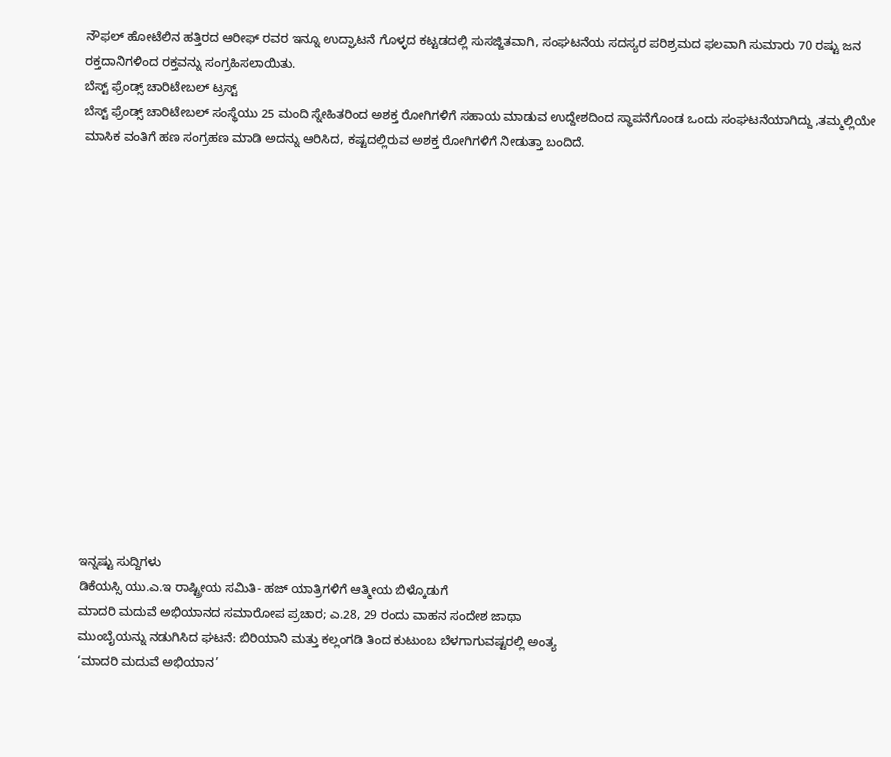ನೌಫಲ್ ಹೋಟೆಲಿನ ಹತ್ತಿರದ ಆರೀಫ್ ರವರ ಇನ್ನೂ ಉದ್ಘಾಟನೆ ಗೊಳ್ಳದ ಕಟ್ಟಡದಲ್ಲಿ ಸುಸಜ್ಜಿತವಾಗಿ, ಸಂಘಟನೆಯ ಸದಸ್ಯರ ಪರಿಶ್ರಮದ ಫಲವಾಗಿ ಸುಮಾರು 70 ರಷ್ಟು ಜನ ರಕ್ತದಾನಿಗಳಿಂದ ರಕ್ತವನ್ನು ಸಂಗ್ರಹಿಸಲಾಯಿತು.
ಬೆಸ್ಟ್ ಫ್ರೆಂಡ್ಸ್ ಚಾರಿಟೇಬಲ್ ಟ್ರಸ್ಟ್
ಬೆಸ್ಟ್ ಫ್ರೆಂಡ್ಸ್ ಚಾರಿಟೇಬಲ್ ಸಂಸ್ಥೆಯು 25 ಮಂದಿ ಸ್ನೇಹಿತರಿಂದ ಅಶಕ್ತ ರೋಗಿಗಳಿಗೆ ಸಹಾಯ ಮಾಡುವ ಉದ್ದೇಶದಿಂದ ಸ್ಥಾಪನೆಗೊಂಡ ಒಂದು ಸಂಘಟನೆಯಾಗಿದ್ದು ,ತಮ್ಮಲ್ಲಿಯೇ ಮಾಸಿಕ ವಂತಿಗೆ ಹಣ ಸಂಗ್ರಹಣ ಮಾಡಿ ಅದನ್ನು ಆರಿಸಿದ, ಕಷ್ಟದಲ್ಲಿರುವ ಅಶಕ್ತ ರೋಗಿಗಳಿಗೆ ನೀಡುತ್ತಾ ಬಂದಿದೆ.
















ಇನ್ನಷ್ಟು ಸುದ್ದಿಗಳು
ಡಿಕೆಯಸ್ಸಿ ಯು.ಎ.ಇ ರಾಷ್ಟ್ರೀಯ ಸಮಿತಿ- ಹಜ್ ಯಾತ್ರಿಗಳಿಗೆ ಆತ್ಮೀಯ ಬಿಳ್ಕೊಡುಗೆ
ಮಾದರಿ ಮದುವೆ ಅಭಿಯಾನದ ಸಮಾರೋಪ ಪ್ರಚಾರ; ಎ.28, 29 ರಂದು ವಾಹನ ಸಂದೇಶ ಜಾಥಾ
ಮುಂಬೈಯನ್ನು ನಡುಗಿಸಿದ ಘಟನೆ: ಬಿರಿಯಾನಿ ಮತ್ತು ಕಲ್ಲಂಗಡಿ ತಿಂದ ಕುಟುಂಬ ಬೆಳಗಾಗುವಷ್ಟರಲ್ಲಿ ಅಂತ್ಯ
‘ಮಾದರಿ ಮದುವೆ ಅಭಿಯಾನ’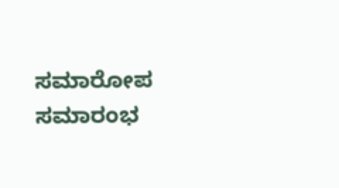ಸಮಾರೋಪ ಸಮಾರಂಭ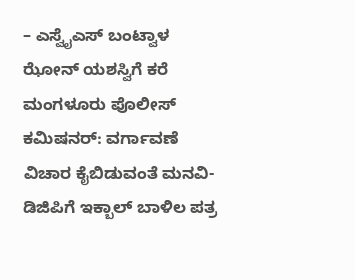– ಎಸ್ವೈಎಸ್ ಬಂಟ್ವಾಳ ಝೋನ್ ಯಶಸ್ವಿಗೆ ಕರೆ
ಮಂಗಳೂರು ಪೊಲೀಸ್ ಕಮಿಷನರ್: ವರ್ಗಾವಣೆ ವಿಚಾರ ಕೈಬಿಡುವಂತೆ ಮನವಿ- ಡಿಜಿಪಿಗೆ ಇಕ್ಬಾಲ್ ಬಾಳಿಲ ಪತ್ರ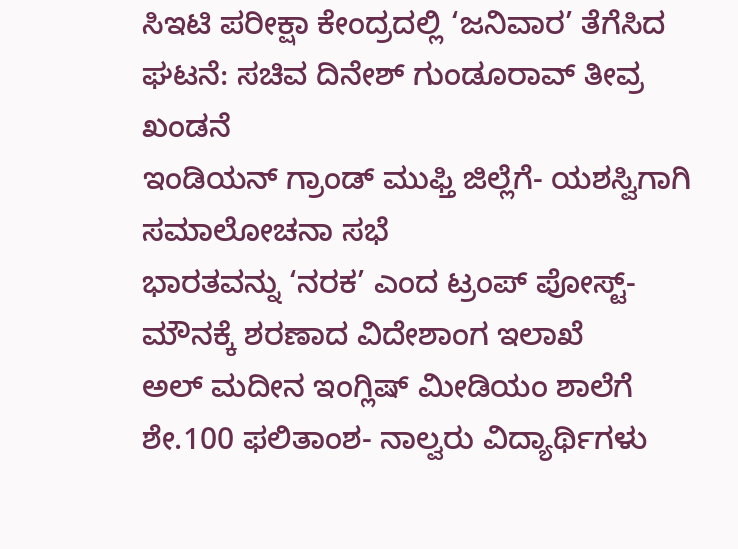ಸಿಇಟಿ ಪರೀಕ್ಷಾ ಕೇಂದ್ರದಲ್ಲಿ ‘ಜನಿವಾರ’ ತೆಗೆಸಿದ ಘಟನೆ: ಸಚಿವ ದಿನೇಶ್ ಗುಂಡೂರಾವ್ ತೀವ್ರ ಖಂಡನೆ
ಇಂಡಿಯನ್ ಗ್ರಾಂಡ್ ಮುಫ್ತಿ ಜಿಲ್ಲೆಗೆ- ಯಶಸ್ವಿಗಾಗಿ ಸಮಾಲೋಚನಾ ಸಭೆ
ಭಾರತವನ್ನು ‘ನರಕ’ ಎಂದ ಟ್ರಂಪ್ ಪೋಸ್ಟ್- ಮೌನಕ್ಕೆ ಶರಣಾದ ವಿದೇಶಾಂಗ ಇಲಾಖೆ
ಅಲ್ ಮದೀನ ಇಂಗ್ಲಿಷ್ ಮೀಡಿಯಂ ಶಾಲೆಗೆ ಶೇ.100 ಫಲಿತಾಂಶ- ನಾಲ್ವರು ವಿದ್ಯಾರ್ಥಿಗಳು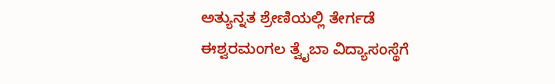ಅತ್ಯುನ್ನತ ಶ್ರೇಣಿಯಲ್ಲಿ ತೇರ್ಗಡೆ
ಈಶ್ವರಮಂಗಲ ತ್ವೈಬಾ ವಿದ್ಯಾಸಂಸ್ಥೆಗೆ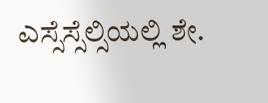ಎಸ್ಸೆಸ್ಸೆಲ್ಸಿಯಲ್ಲಿ ಶೇ.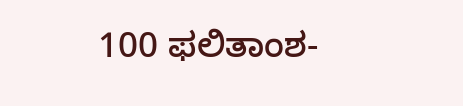100 ಫಲಿತಾಂಶ-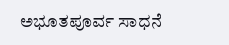ಅಭೂತಪೂರ್ವ ಸಾಧನೆ